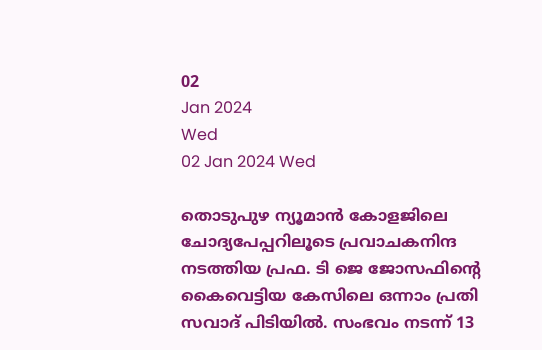02
Jan 2024
Wed
02 Jan 2024 Wed

തൊടുപുഴ ന്യൂമാൻ കോളജിലെ ചോദ്യപേപ്പറിലൂടെ പ്രവാചകനിന്ദ നടത്തിയ പ്രഫ. ടി ജെ ജോസഫിന്റെ കൈവെട്ടിയ കേസിലെ ഒന്നാം പ്രതി സവാദ് പിടിയില്‍. സംഭവം നടന്ന് 13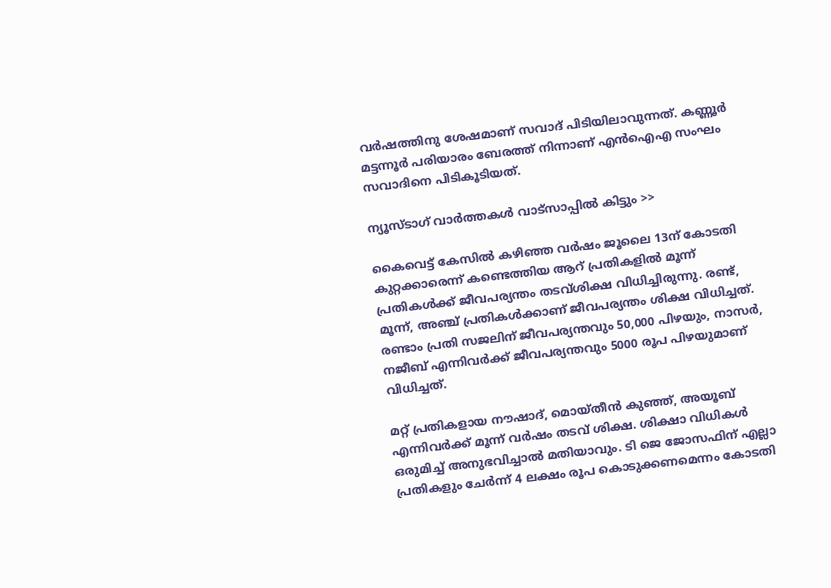വര്‍ഷത്തിനു ശേഷമാണ് സവാദ് പിടിയിലാവുന്നത്. കണ്ണൂർ മട്ടന്നൂര്‍ പരിയാരം ബേരത്ത് നിന്നാണ് എന്‍ഐഎ സംഘം സവാദിനെ പിടികൂടിയത്.

ന്യൂസ്ടാഗ് വാര്‍ത്തകള്‍ വാട്‌സാപ്പില്‍ കിട്ടും >>

കൈവെട്ട് കേസില്‍ കഴിഞ്ഞ വര്‍ഷം ജൂലൈ 13ന് കോടതി കുറ്റക്കാരെന്ന് കണ്ടെത്തിയ ആറ് പ്രതികളില്‍ മൂന്ന് പ്രതികള്‍ക്ക് ജീവപര്യന്തം തടവ്ശിക്ഷ വിധിച്ചിരുന്നു. രണ്ട്, മൂന്ന്, അഞ്ച് പ്രതികള്‍ക്കാണ് ജീവപര്യന്തം ശിക്ഷ വിധിച്ചത്. രണ്ടാം പ്രതി സജലിന് ജീവപര്യന്തവും 50,000 പിഴയും, നാസർ, നജീബ് എന്നിവർക്ക് ജീവപര്യന്തവും 5000 രൂപ പിഴയുമാണ് വിധിച്ചത്.

മറ്റ് പ്രതികളായ നൗഷാദ്, മൊയ്തീന്‍ കുഞ്ഞ്, അയൂബ് എന്നിവര്‍ക്ക് മൂന്ന് വര്‍ഷം തടവ് ശിക്ഷ. ശിക്ഷാ വിധികള്‍ ഒരുമിച്ച് അനുഭവിച്ചാല്‍ മതിയാവും. ടി ജെ ജോസഫിന് എല്ലാ പ്രതികളും ചേര്‍ന്ന് 4 ലക്ഷം രൂപ കൊടുക്കണമെന്നം കോടതി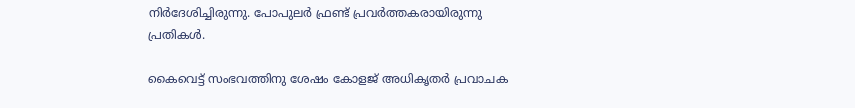നിര്‍ദേശിച്ചിരുന്നു. പോപുലർ ഫ്രണ്ട് പ്രവർത്തകരായിരുന്നു പ്രതികൾ.

കൈവെട്ട് സംഭവത്തിനു ശേഷം കോളജ് അധികൃതർ പ്രവാചക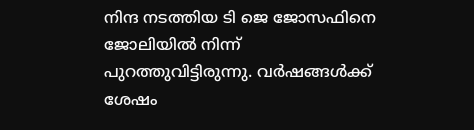നിന്ദ നടത്തിയ ടി ജെ ജോസഫിനെ ജോലിയിൽ നിന്ന് പുറത്തുവിട്ടിരുന്നു. വർഷങ്ങൾക്ക് ശേഷം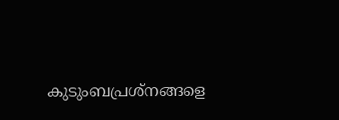കുടുംബപ്രശ്നങ്ങളെ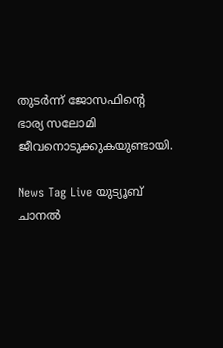തുടർന്ന് ജോസഫിന്റെ ഭാര്യ സലോമി ജീവനൊടുക്കുകയുണ്ടായി.

News Tag Live യുട്യൂബ് ചാനല്‍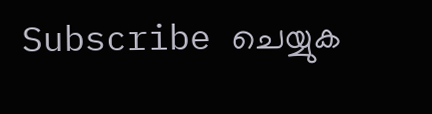Subscribe ചെയ്യുക